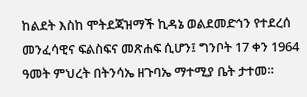ከልደት እስከ ሞትደጃዝማች ኪዳኔ ወልደመድኅን የተደረሰ መንፈሳዊና ፍልስፍና መጽሐፍ ሲሆን፤ ግንቦት 17 ቀን 1964 ዓመት ምህረት በትንሳኤ ዘጉባኤ ማተሚያ ቤት ታተመ።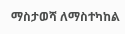ማስታወሻ ለማስተካከል